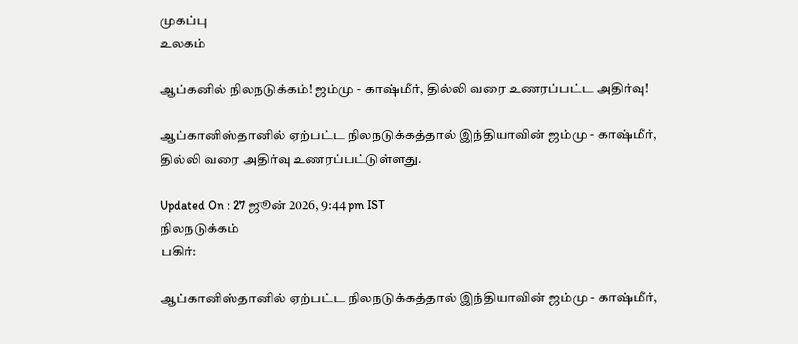முகப்பு
உலகம்

ஆப்கனில் நிலநடுக்கம்! ஜம்மு - காஷ்மீர், தில்லி வரை உணரப்பட்ட அதிர்வு!

ஆப்கானிஸ்தானில் ஏற்பட்ட நிலநடுக்கத்தால் இந்தியாவின் ஜம்மு - காஷ்மீர், தில்லி வரை அதிர்வு உணரப்பட்டுள்ளது.

Updated On : 27 ஜூன் 2026, 9:44 pm IST
நிலநடுக்கம்
பகிர்:

ஆப்கானிஸ்தானில் ஏற்பட்ட நிலநடுக்கத்தால் இந்தியாவின் ஜம்மு - காஷ்மீர்,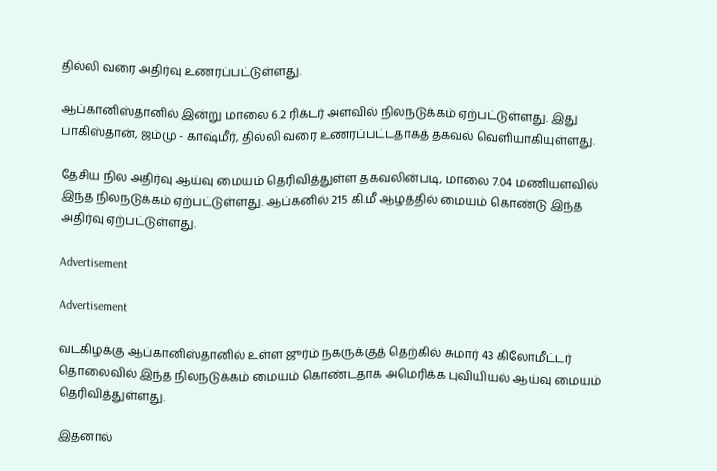தில்லி வரை அதிர்வு உணரப்பட்டுள்ளது.

ஆப்கானிஸ்தானில் இன்று மாலை 6.2 ரிக்டர் அளவில் நிலநடுக்கம் ஏற்பட்டுள்ளது. இது பாகிஸ்தான், ஜம்மு - காஷ்மீர், தில்லி வரை உணரப்பட்டதாகத் தகவல் வெளியாகியுள்ளது.

தேசிய நில அதிர்வு ஆய்வு மையம் தெரிவித்துள்ள தகவலின்படி, மாலை 7.04 மணியளவில் இந்த நிலநடுக்கம் ஏற்பட்டுள்ளது. ஆப்கனில் 215 கி.மீ ஆழத்தில் மையம் கொண்டு இந்த அதிர்வு ஏற்பட்டுள்ளது.

Advertisement

Advertisement

வடகிழக்கு ஆப்கானிஸ்தானில் உள்ள ஜுர்ம் நகருக்குத் தெற்கில் சுமார் 43 கிலோமீட்டர் தொலைவில் இந்த நிலநடுக்கம் மையம் கொண்டதாக அமெரிக்க புவியியல் ஆய்வு மையம் தெரிவித்துள்ளது.

இதனால்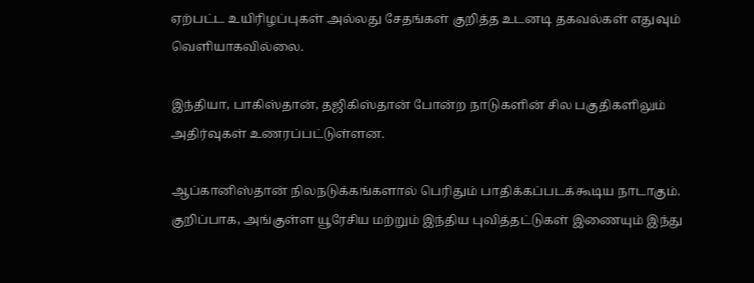ஏற்பட்ட உயிரிழப்புகள் அல்லது சேதங்கள் குறித்த உடனடி தகவல்கள் எதுவும் வெளியாகவில்லை.

இந்தியா, பாகிஸ்தான், தஜிகிஸ்தான் போன்ற நாடுகளின் சில பகுதிகளிலும் அதிர்வுகள் உணரப்பட்டுள்ளன.

ஆப்கானிஸ்தான் நிலநடுக்கங்களால் பெரிதும் பாதிக்கப்படக்கூடிய நாடாகும். குறிப்பாக, அங்குள்ள யூரேசிய மற்றும் இந்திய புவித்தட்டுகள் இணையும் இந்து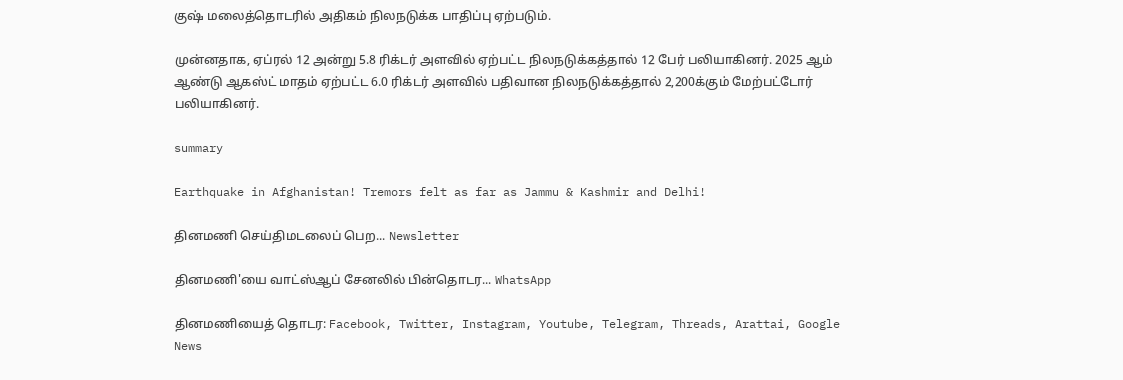குஷ் மலைத்தொடரில் அதிகம் நிலநடுக்க பாதிப்பு ஏற்படும்.

முன்னதாக, ஏப்ரல் 12 அன்று 5.8 ரிக்டர் அளவில் ஏற்பட்ட நிலநடுக்கத்தால் 12 பேர் பலியாகினர். 2025 ஆம் ஆண்டு ஆகஸ்ட் மாதம் ஏற்பட்ட 6.0 ரிக்டர் அளவில் பதிவான நிலநடுக்கத்தால் 2,200க்கும் மேற்பட்டோர் பலியாகினர்.

summary

Earthquake in Afghanistan! Tremors felt as far as Jammu & Kashmir and Delhi!

தினமணி செய்திமடலைப் பெற... Newsletter

தினமணி'யை வாட்ஸ்ஆப் சேனலில் பின்தொடர... WhatsApp

தினமணியைத் தொடர: Facebook, Twitter, Instagram, Youtube, Telegram, Threads, Arattai, Google News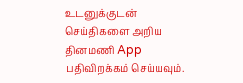உடனுக்குடன் செய்திகளை அறிய தினமணி App பதிவிறக்கம் செய்யவும்.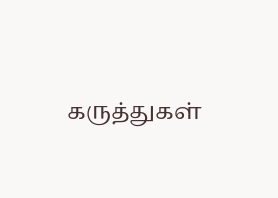கருத்துகள்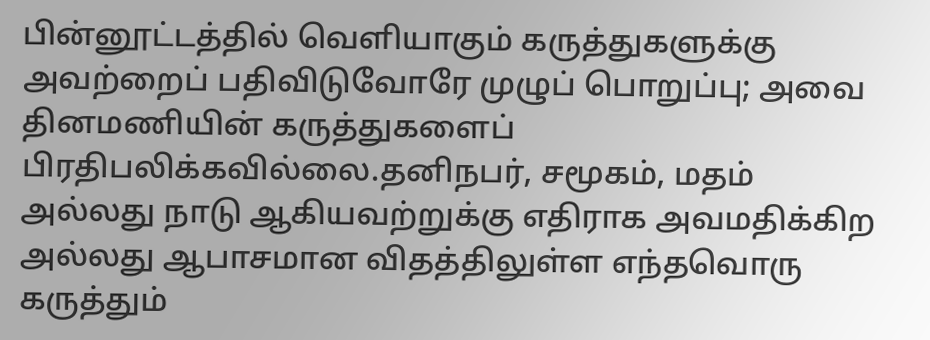பின்னூட்டத்தில் வெளியாகும் கருத்துகளுக்கு அவற்றைப் பதிவிடுவோரே முழுப் பொறுப்பு; அவை தினமணியின் கருத்துகளைப் பிரதிபலிக்கவில்லை.தனிநபர், சமூகம், மதம் அல்லது நாடு ஆகியவற்றுக்கு எதிராக அவமதிக்கிற அல்லது ஆபாசமான விதத்திலுள்ள எந்தவொரு கருத்தும்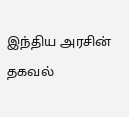இந்திய அரசின் தகவல்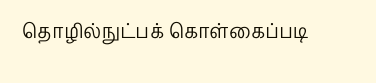தொழில்நுட்பக் கொள்கைப்படி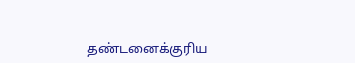தண்டனைக்குரிய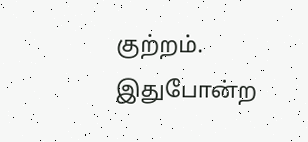குற்றம். இதுபோன்ற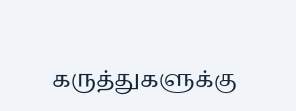கருத்துகளுக்கு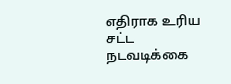எதிராக உரிய சட்ட நடவடிக்கை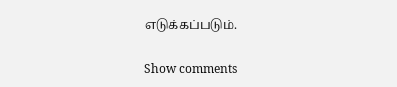எடுக்கப்படும்.

Show comments